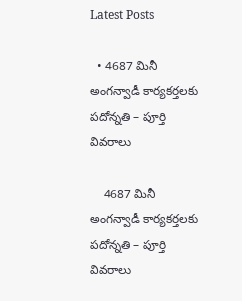Latest Posts

  • 4687 మినీ అంగన్వాడీ కార్యకర్తలకు పదోన్నతి – పూర్తి వివరాలు

    4687 మినీ అంగన్వాడీ కార్యకర్తలకు పదోన్నతి – పూర్తి వివరాలు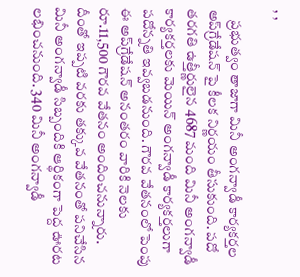, ,

    ప్రభుత్వం తాజాగా మినీ అంగన్వాడీ కార్యకర్తల అప్‌గ్రేడేషన్ పై కీలక నిర్ణయం తీసుకుంది. పదో తరగతి ఉత్తీర్ణులైన 4687 మంది మినీ అంగన్వాడీ కార్యకర్తలకు మెయిన్ అంగన్వాడీ కార్యకర్తలుగా పదోన్నతి ఇవ్వబడనుంది. గౌరవ వేతనంలో పెంపు ఈ అప్‌గ్రేడేషన్ అనంతరం వారికి నెలకు రూ.11,500 గౌరవ వేతనం అందించనున్నారు. దీంతో ఇప్పటి వరకు తక్కువ వేతనంతో పనిచేసిన మినీ అంగన్వాడీ సిబ్బందికి ఆర్థికంగా పెద్ద ఊరట లభించనుంది. 340 మినీ అంగన్వాడీ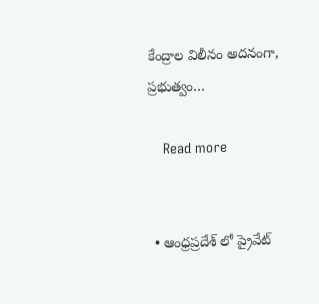కేంద్రాల విలీనం అదనంగా, ప్రభుత్వం…

    Read more


  • ఆంధ్రప్రదేశ్ లో ప్రైవేట్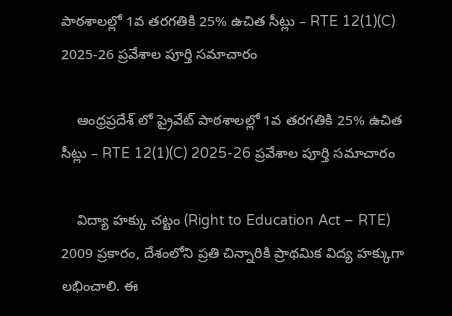పాఠశాలల్లో 1వ తరగతికి 25% ఉచిత సీట్లు – RTE 12(1)(C) 2025-26 ప్రవేశాల పూర్తి సమాచారం

    ఆంధ్రప్రదేశ్ లో ప్రైవేట్ పాఠశాలల్లో 1వ తరగతికి 25% ఉచిత సీట్లు – RTE 12(1)(C) 2025-26 ప్రవేశాల పూర్తి సమాచారం

    విద్యా హక్కు చట్టం (Right to Education Act – RTE) 2009 ప్రకారం, దేశంలోని ప్రతి చిన్నారికి ప్రాథమిక విద్య హక్కుగా లభించాలి. ఈ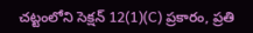చట్టంలోని సెక్షన్ 12(1)(C) ప్రకారం, ప్రతి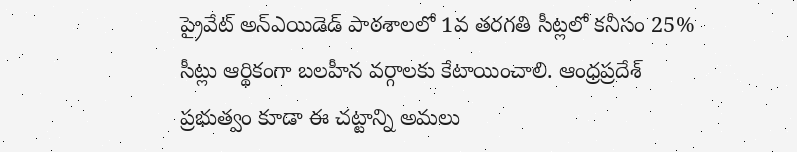ప్రైవేట్ అన్‌ఎయిడెడ్ పాఠశాలలో 1వ తరగతి సీట్లలో కనీసం 25% సీట్లు ఆర్థికంగా బలహీన వర్గాలకు కేటాయించాలి. ఆంధ్రప్రదేశ్ ప్రభుత్వం కూడా ఈ చట్టాన్ని అమలు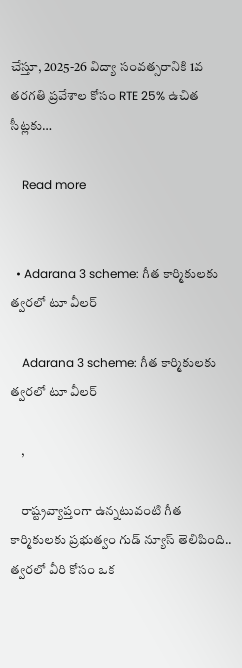చేస్తూ, 2025-26 విద్యా సంవత్సరానికి 1వ తరగతి ప్రవేశాల కోసం RTE 25% ఉచిత సీట్లకు…

    Read more


  • Adarana 3 scheme: గీత కార్మికులకు త్వరలో టూ వీలర్

    Adarana 3 scheme: గీత కార్మికులకు త్వరలో టూ వీలర్

    ,

    రాష్ట్రవ్యాప్తంగా ఉన్నటువంటి గీత కార్మికులకు ప్రభుత్వం గుడ్ న్యూస్ తెలిపింది.. త్వరలో వీరి కోసం ఒక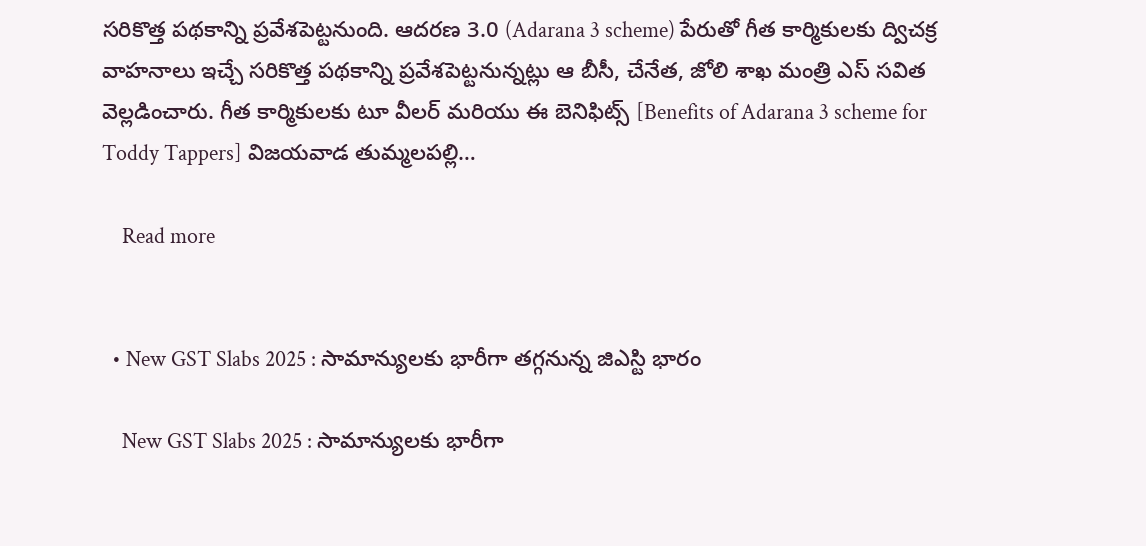సరికొత్త పథకాన్ని ప్రవేశపెట్టనుంది. ఆదరణ 3.0 (Adarana 3 scheme) పేరుతో గీత కార్మికులకు ద్విచక్ర వాహనాలు ఇచ్చే సరికొత్త పథకాన్ని ప్రవేశపెట్టనున్నట్లు ఆ బీసీ, చేనేత, జోలి శాఖ మంత్రి ఎస్ సవిత వెల్లడించారు. గీత కార్మికులకు టూ వీలర్ మరియు ఈ బెనిఫిట్స్ [Benefits of Adarana 3 scheme for Toddy Tappers] విజయవాడ తుమ్మలపల్లి…

    Read more


  • New GST Slabs 2025 : సామాన్యులకు భారీగా తగ్గనున్న జిఎస్టి భారం

    New GST Slabs 2025 : సామాన్యులకు భారీగా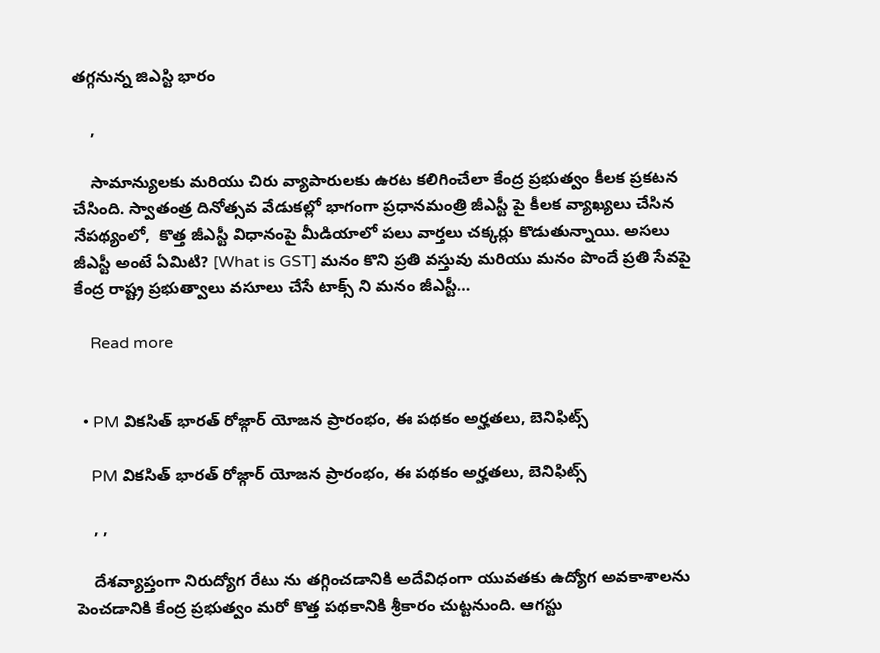తగ్గనున్న జిఎస్టి భారం

    ,

    సామాన్యులకు మరియు చిరు వ్యాపారులకు ఉరట కలిగించేలా కేంద్ర ప్రభుత్వం కీలక ప్రకటన చేసింది. స్వాతంత్ర దినోత్సవ వేడుకల్లో భాగంగా ప్రధానమంత్రి జీఎస్టీ పై కీలక వ్యాఖ్యలు చేసిన నేపథ్యంలో,  కొత్త జీఎస్టీ విధానంపై మీడియాలో పలు వార్తలు చక్కర్లు కొడుతున్నాయి. అసలు జీఎస్టీ అంటే ఏమిటి? [What is GST] మనం కొని ప్రతి వస్తువు మరియు మనం పొందే ప్రతి సేవపై కేంద్ర రాష్ట్ర ప్రభుత్వాలు వసూలు చేసే టాక్స్ ని మనం జీఎస్టీ…

    Read more


  • PM వికసిత్ భారత్ రోజ్గార్ యోజన ప్రారంభం, ఈ పథకం అర్హతలు, బెనిఫిట్స్

    PM వికసిత్ భారత్ రోజ్గార్ యోజన ప్రారంభం, ఈ పథకం అర్హతలు, బెనిఫిట్స్

    , ,

    దేశవ్యాప్తంగా నిరుద్యోగ రేటు ను తగ్గించడానికి అదేవిధంగా యువతకు ఉద్యోగ అవకాశాలను పెంచడానికి కేంద్ర ప్రభుత్వం మరో కొత్త పథకానికి శ్రీకారం చుట్టనుంది. ఆగస్టు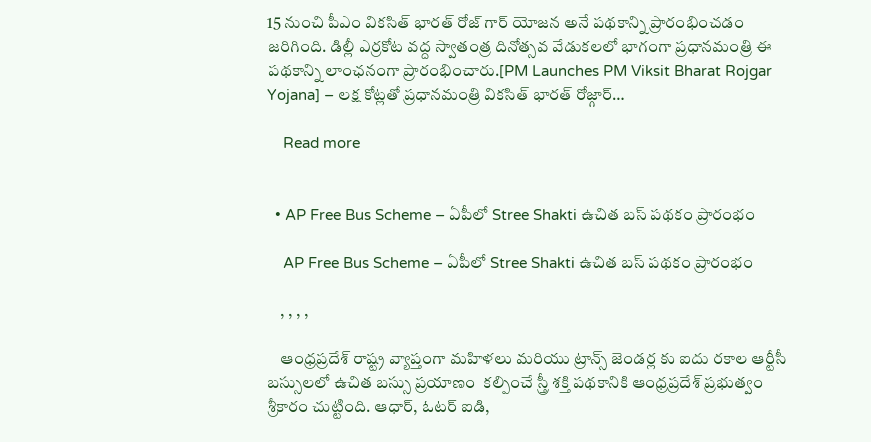15 నుంచి పీఎం వికసిత్ భారత్ రోజ్ గార్ యోజన అనే పథకాన్ని ప్రారంభించడం జరిగింది. డిల్లీ ఎర్రకోట వద్ద స్వాతంత్ర దినోత్సవ వేడుకలలో భాగంగా ప్రధానమంత్రి ఈ పథకాన్ని లాంఛనంగా ప్రారంభించారు.[PM Launches PM Viksit Bharat Rojgar Yojana] – లక్ష కోట్లతో ప్రధానమంత్రి వికసిత్ భారత్ రోజ్గార్…

    Read more


  • AP Free Bus Scheme – ఏపీలో Stree Shakti ఉచిత బస్ పథకం ప్రారంభం

    AP Free Bus Scheme – ఏపీలో Stree Shakti ఉచిత బస్ పథకం ప్రారంభం

    , , , ,

    ఆంధ్రప్రదేశ్ రాష్ట్ర వ్యాప్తంగా మహిళలు మరియు ట్రాన్స్ జెండర్ల కు ఐదు రకాల ఆర్టీసీ బస్సులలో ఉచిత బస్సు ప్రయాణం  కల్పించే స్త్రీ శక్తి పథకానికి ఆంధ్రప్రదేశ్ ప్రభుత్వం శ్రీకారం చుట్టింది. ఆధార్, ఓటర్ ఐడి,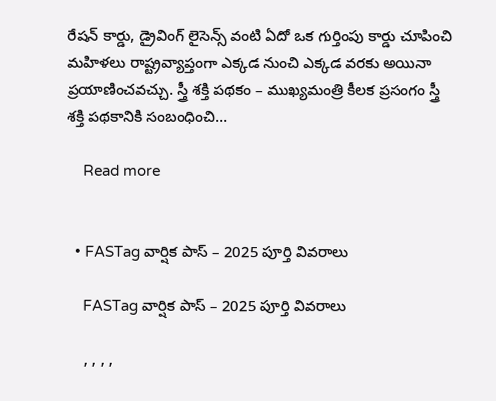రేషన్ కార్డు, డ్రైవింగ్ లైసెన్స్ వంటి ఏదో ఒక గుర్తింపు కార్డు చూపించి మహిళలు రాష్ట్రవ్యాప్తంగా ఎక్కడ నుంచి ఎక్కడ వరకు అయినా ప్రయాణించవచ్చు. స్త్రీ శక్తి పథకం – ముఖ్యమంత్రి కీలక ప్రసంగం స్త్రీ శక్తి పథకానికి సంబంధించి…

    Read more


  • FASTag వార్షిక పాస్ – 2025 పూర్తి వివరాలు

    FASTag వార్షిక పాస్ – 2025 పూర్తి వివరాలు

    , , , ,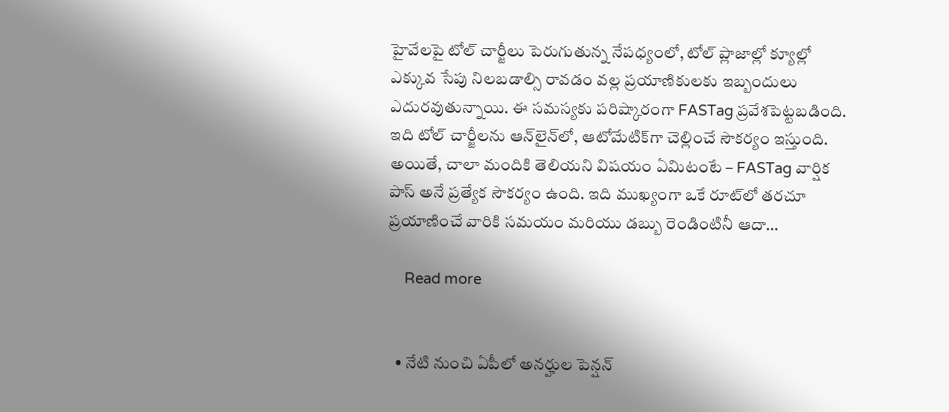హైవేలపై టోల్ చార్జీలు పెరుగుతున్న నేపధ్యంలో, టోల్ ప్లాజాల్లో క్యూల్లో ఎక్కువ సేపు నిలబడాల్సి రావడం వల్ల ప్రయాణికులకు ఇబ్బందులు ఎదురవుతున్నాయి. ఈ సమస్యకు పరిష్కారంగా FASTag ప్రవేశపెట్టబడింది. ఇది టోల్ చార్జీలను ఆన్‌లైన్‌లో, ఆటోమేటిక్‌గా చెల్లించే సౌకర్యం ఇస్తుంది. అయితే, చాలా మందికి తెలియని విషయం ఏమిటంటే – FASTag వార్షిక పాస్ అనే ప్రత్యేక సౌకర్యం ఉంది. ఇది ముఖ్యంగా ఒకే రూట్‌లో తరచూ ప్రయాణించే వారికి సమయం మరియు డబ్బు రెండింటినీ ఆదా…

    Read more


  • నేటి నుంచి ఏపీలో అనర్హుల పెన్షన్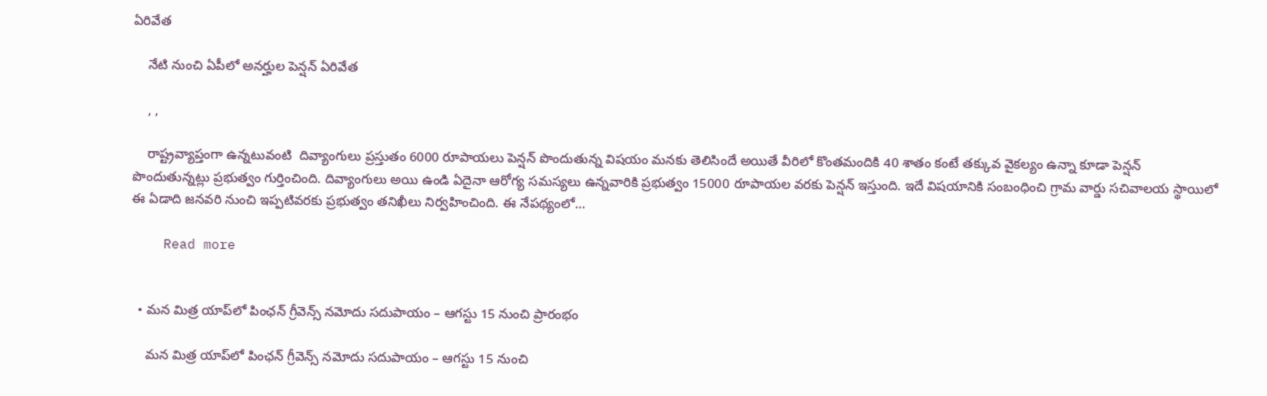ఏరివేత

    నేటి నుంచి ఏపీలో అనర్హుల పెన్షన్ ఏరివేత

    , ,

    రాష్ట్రవ్యాప్తంగా ఉన్నటువంటి  దివ్యాంగులు ప్రస్తుతం 6000 రూపాయలు పెన్షన్ పొందుతున్న విషయం మనకు తెలిసిందే అయితే వీరిలో కొంతమందికి 40 శాతం కంటే తక్కువ వైకల్యం ఉన్నా కూడా పెన్షన్ పొందుతున్నట్లు ప్రభుత్వం గుర్తించింది. దివ్యాంగులు అయి ఉండి ఏదైనా ఆరోగ్య సమస్యలు ఉన్నవారికి ప్రభుత్వం 15000 రూపాయల వరకు పెన్షన్ ఇస్తుంది. ఇదే విషయానికి సంబంధించి గ్రామ వార్డు సచివాలయ స్థాయిలో ఈ ఏడాది జనవరి నుంచి ఇప్పటివరకు ప్రభుత్వం తనిఖీలు నిర్వహించింది. ఈ నేపథ్యంలో…

    Read more


  • మన మిత్ర యాప్‌లో పింఛన్ గ్రీవెన్స్ నమోదు సదుపాయం – ఆగస్టు 15 నుంచి ప్రారంభం

    మన మిత్ర యాప్‌లో పింఛన్ గ్రీవెన్స్ నమోదు సదుపాయం – ఆగస్టు 15 నుంచి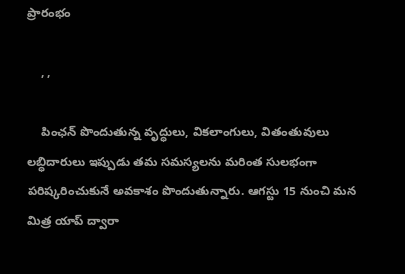ప్రారంభం

    , ,

    పింఛన్ పొందుతున్న వృద్ధులు, వికలాంగులు, వితంతువులు లబ్ధిదారులు ఇప్పుడు తమ సమస్యలను మరింత సులభంగా పరిష్కరించుకునే అవకాశం పొందుతున్నారు. ఆగస్టు 15 నుంచి మన మిత్ర యాప్ ద్వారా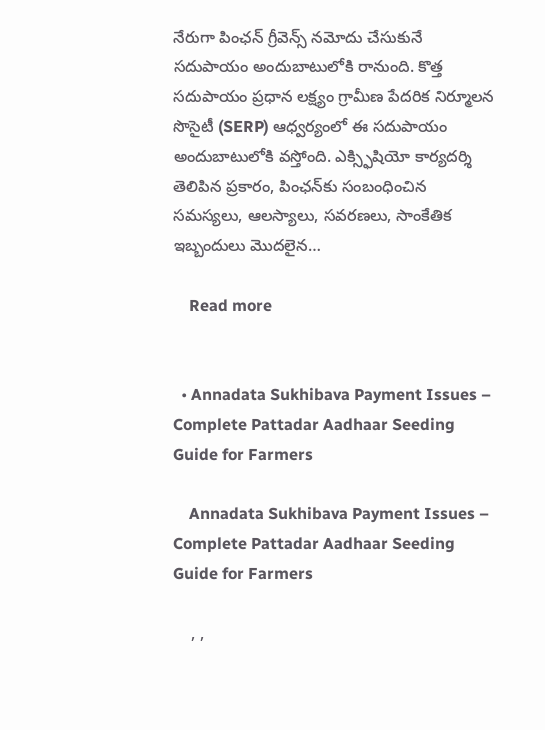నేరుగా పింఛన్ గ్రీవెన్స్ నమోదు చేసుకునే సదుపాయం అందుబాటులోకి రానుంది. కొత్త సదుపాయం ప్రధాన లక్ష్యం గ్రామీణ పేదరిక నిర్మూలన సొసైటీ (SERP) ఆధ్వర్యంలో ఈ సదుపాయం అందుబాటులోకి వస్తోంది. ఎక్స్ఫిషియో కార్యదర్శి తెలిపిన ప్రకారం, పింఛన్‌కు సంబంధించిన సమస్యలు, ఆలస్యాలు, సవరణలు, సాంకేతిక ఇబ్బందులు మొదలైన…

    Read more


  • Annadata Sukhibava Payment Issues – Complete Pattadar Aadhaar Seeding Guide for Farmers

    Annadata Sukhibava Payment Issues – Complete Pattadar Aadhaar Seeding Guide for Farmers

    , ,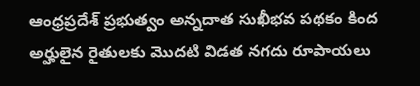ఆంధ్రప్రదేశ్ ప్రభుత్వం అన్నదాత సుఖీభవ పథకం కింద అర్హులైన రైతులకు మొదటి విడత నగదు రూపాయలు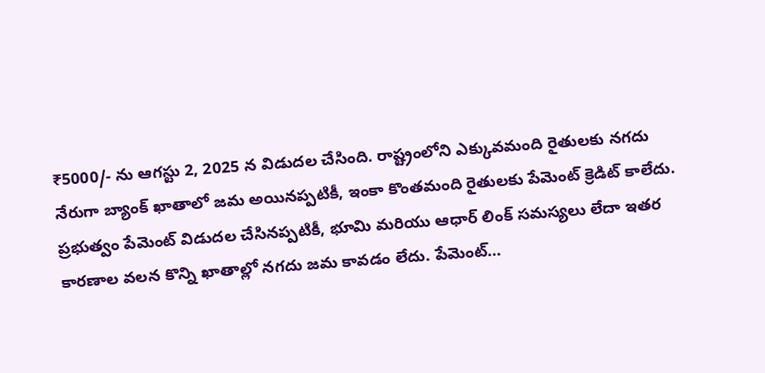₹5000/- ను ఆగస్టు 2, 2025 న విడుదల చేసింది. రాష్ట్రంలోని ఎక్కువమంది రైతులకు నగదు నేరుగా బ్యాంక్ ఖాతాలో జమ అయినప్పటికీ, ఇంకా కొంతమంది రైతులకు పేమెంట్ క్రెడిట్ కాలేదు. ప్రభుత్వం పేమెంట్ విడుదల చేసినప్పటికీ, భూమి మరియు ఆధార్ లింక్ సమస్యలు లేదా ఇతర కారణాల వలన కొన్ని ఖాతాల్లో నగదు జమ కావడం లేదు. పేమెంట్…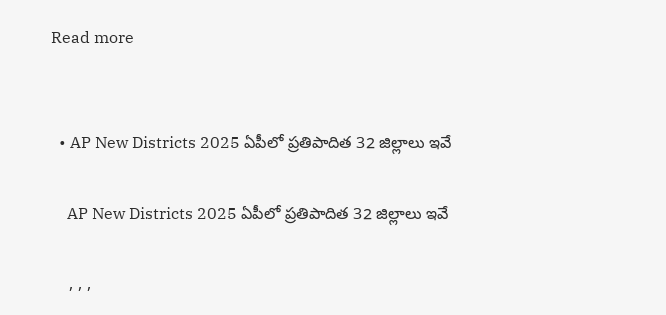Read more


  • AP New Districts 2025 ఏపీలో ప్రతిపాదిత 32 జిల్లాలు ఇవే

    AP New Districts 2025 ఏపీలో ప్రతిపాదిత 32 జిల్లాలు ఇవే

    , , ,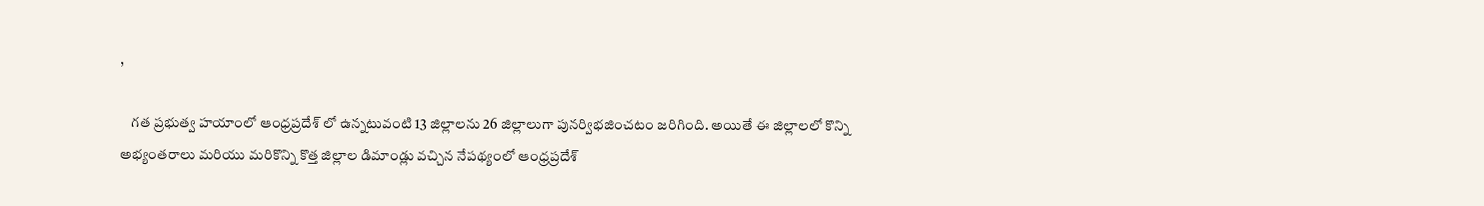,

    గత ప్రభుత్వ హయాంలో ఆంధ్రప్రదేశ్ లో ఉన్నటువంటి 13 జిల్లాలను 26 జిల్లాలుగా పునర్విభజించటం జరిగింది. అయితే ఈ జిల్లాలలో కొన్ని అభ్యంతరాలు మరియు మరికొన్ని కొత్త జిల్లాల డిమాండ్లు వచ్చిన నేపథ్యంలో ఆంధ్రప్రదేశ్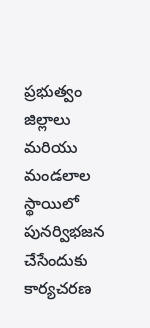ప్రభుత్వం జిల్లాలు మరియు మండలాల స్థాయిలో పునర్విభజన చేసేందుకు కార్యచరణ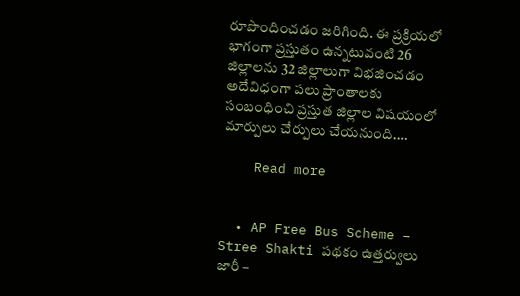రూపొందించడం జరిగింది. ఈ ప్రక్రియలో భాగంగా ప్రస్తుతం ఉన్నటువంటి 26 జిల్లాలను 32 జిల్లాలుగా విభజించడం అదేవిధంగా పలు ప్రాంతాలకు సంబంధించి ప్రస్తుత జిల్లాల విషయంలో మార్పులు చేర్పులు చేయనుంది.…

    Read more


  • AP Free Bus Scheme – Stree Shakti పథకం ఉత్తర్వులు జారీ –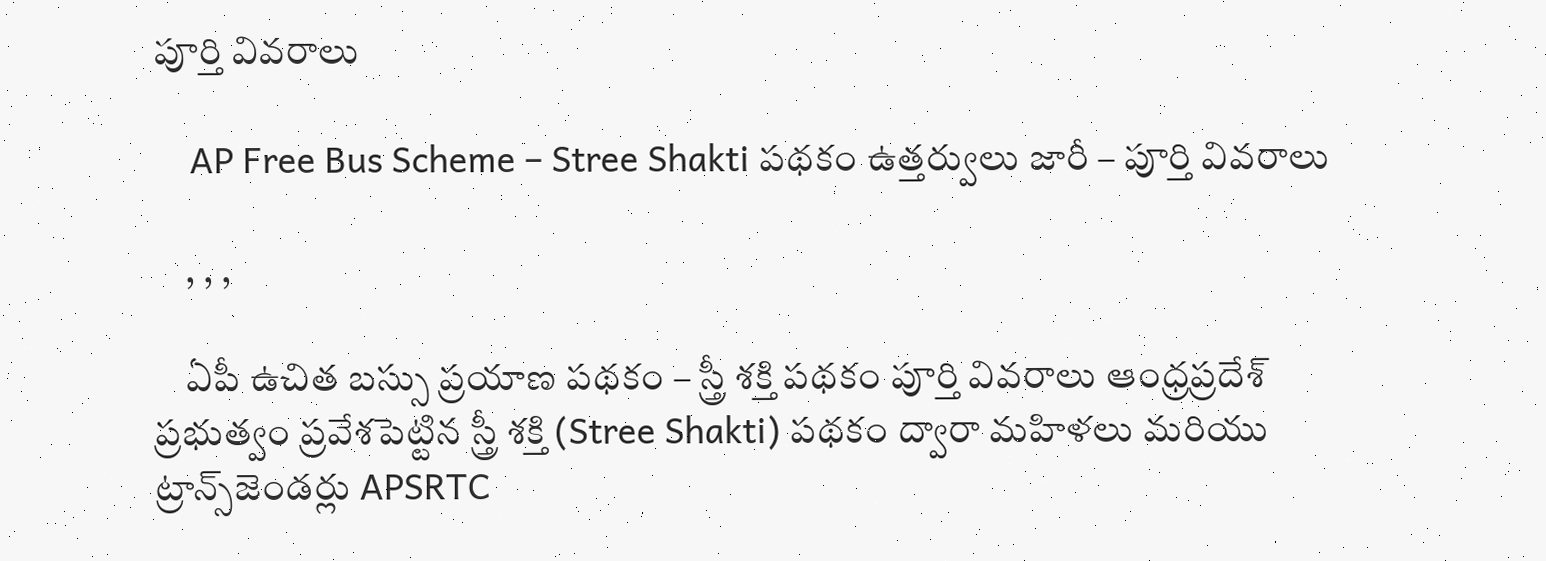పూర్తి వివరాలు

    AP Free Bus Scheme – Stree Shakti పథకం ఉత్తర్వులు జారీ – పూర్తి వివరాలు

    , , ,

    ఏపీ ఉచిత బస్సు ప్రయాణ పథకం – స్త్రీ శక్తి పథకం పూర్తి వివరాలు ఆంధ్రప్రదేశ్ ప్రభుత్వం ప్రవేశపెట్టిన స్త్రీ శక్తి (Stree Shakti) పథకం ద్వారా మహిళలు మరియు ట్రాన్స్‌జెండర్లు APSRTC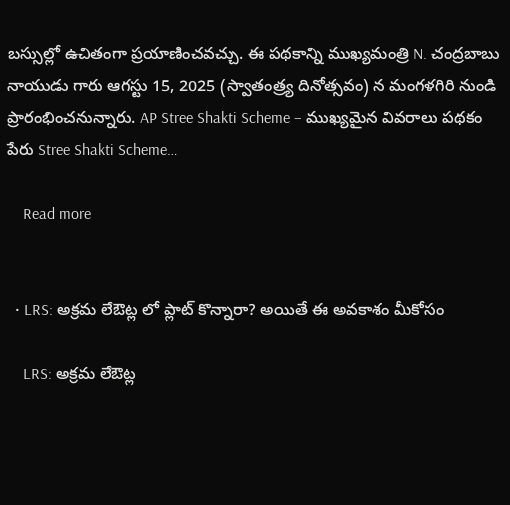బస్సుల్లో ఉచితంగా ప్రయాణించవచ్చు. ఈ పథకాన్ని ముఖ్యమంత్రి N. చంద్రబాబు నాయుడు గారు ఆగస్టు 15, 2025 (స్వాతంత్ర్య దినోత్సవం) న మంగళగిరి నుండి ప్రారంభించనున్నారు. AP Stree Shakti Scheme – ముఖ్యమైన వివరాలు పథకం పేరు Stree Shakti Scheme…

    Read more


  • LRS: అక్రమ లేఔట్ల లో ప్లాట్ కొన్నారా? అయితే ఈ అవకాశం మీకోసం

    LRS: అక్రమ లేఔట్ల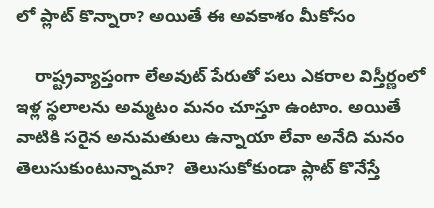లో ప్లాట్ కొన్నారా? అయితే ఈ అవకాశం మీకోసం

    రాష్ట్రవ్యాప్తంగా లేఅవుట్ పేరుతో పలు ఎకరాల విస్తీర్ణంలో ఇళ్ల స్థలాలను అమ్మటం మనం చూస్తూ ఉంటాం. అయితే వాటికి సరైన అనుమతులు ఉన్నాయా లేవా అనేది మనం తెలుసుకుంటున్నామా?  తెలుసుకోకుండా ప్లాట్ కొనేస్తే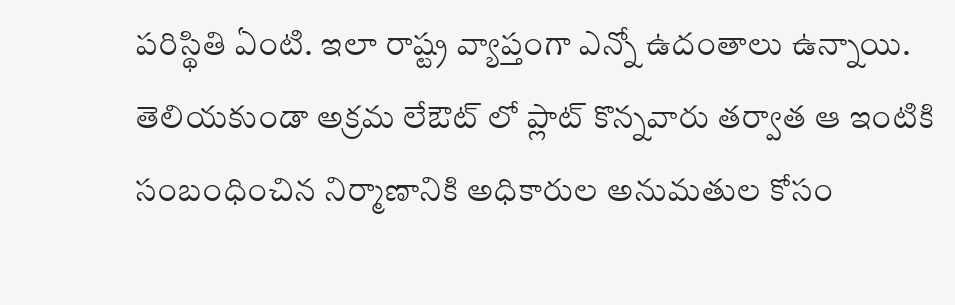పరిస్థితి ఏంటి. ఇలా రాష్ట్ర వ్యాప్తంగా ఎన్నో ఉదంతాలు ఉన్నాయి. తెలియకుండా అక్రమ లేఔట్ లో ప్లాట్ కొన్నవారు తర్వాత ఆ ఇంటికి సంబంధించిన నిర్మాణానికి అధికారుల అనుమతుల కోసం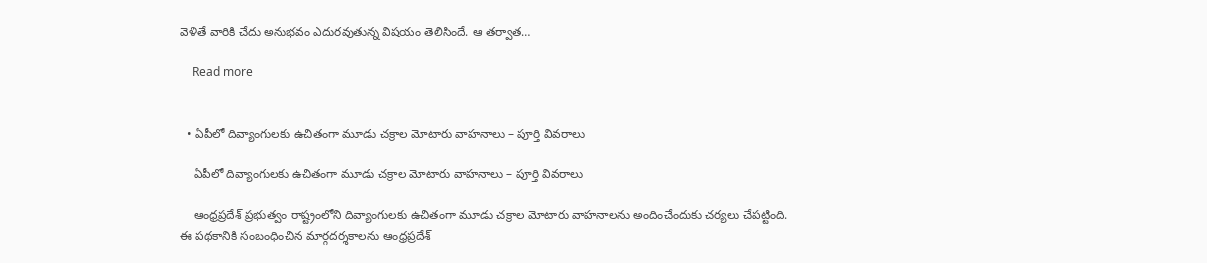వెళితే వారికి చేదు అనుభవం ఎదురవుతున్న విషయం తెలిసిందే. ఆ తర్వాత…

    Read more


  • ఏపీలో దివ్యాంగులకు ఉచితంగా మూడు చక్రాల మోటారు వాహనాలు – పూర్తి వివరాలు

    ఏపీలో దివ్యాంగులకు ఉచితంగా మూడు చక్రాల మోటారు వాహనాలు – పూర్తి వివరాలు

    ఆంధ్రప్రదేశ్ ప్రభుత్వం రాష్ట్రంలోని దివ్యాంగులకు ఉచితంగా మూడు చక్రాల మోటారు వాహనాలను అందించేందుకు చర్యలు చేపట్టింది. ఈ పథకానికి సంబంధించిన మార్గదర్శకాలను ఆంధ్రప్రదేశ్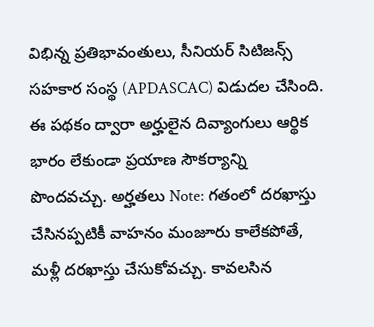విభిన్న ప్రతిభావంతులు, సీనియర్ సిటిజన్స్ సహకార సంస్థ (APDASCAC) విడుదల చేసింది. ఈ పథకం ద్వారా అర్హులైన దివ్యాంగులు ఆర్థిక భారం లేకుండా ప్రయాణ సౌకర్యాన్ని పొందవచ్చు. అర్హతలు Note: గతంలో దరఖాస్తు చేసినప్పటికీ వాహనం మంజూరు కాలేకపోతే, మళ్లీ దరఖాస్తు చేసుకోవచ్చు. కావలసిన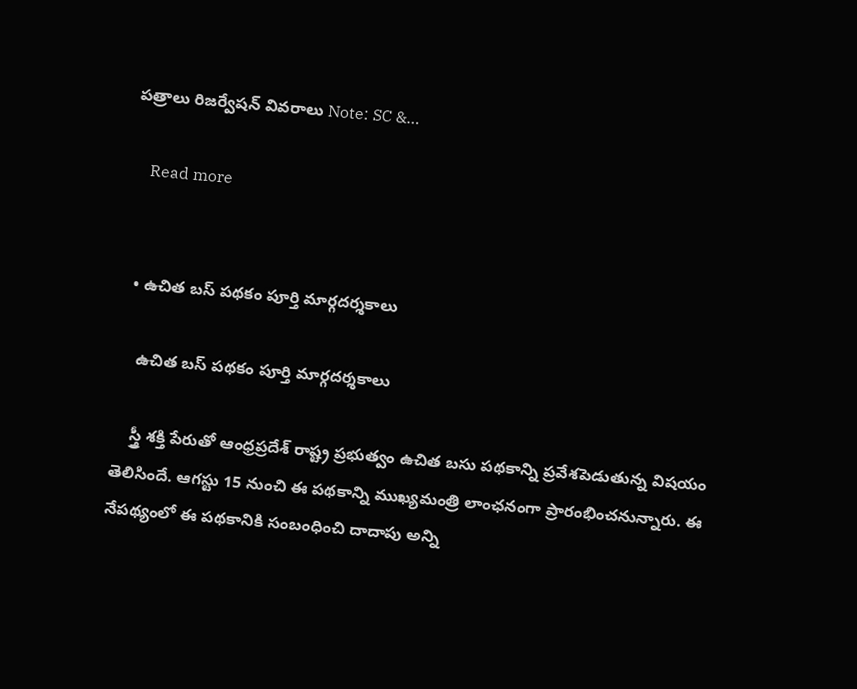పత్రాలు రిజర్వేషన్ వివరాలు Note: SC &…

    Read more


  • ఉచిత బస్ పథకం పూర్తి మార్గదర్శకాలు

    ఉచిత బస్ పథకం పూర్తి మార్గదర్శకాలు

    స్త్రీ శక్తి పేరుతో ఆంధ్రప్రదేశ్ రాష్ట్ర ప్రభుత్వం ఉచిత బసు పథకాన్ని ప్రవేశపెడుతున్న విషయం తెలిసిందే. ఆగస్టు 15 నుంచి ఈ పథకాన్ని ముఖ్యమంత్రి లాంఛనంగా ప్రారంభించనున్నారు. ఈ నేపథ్యంలో ఈ పథకానికి సంబంధించి దాదాపు అన్ని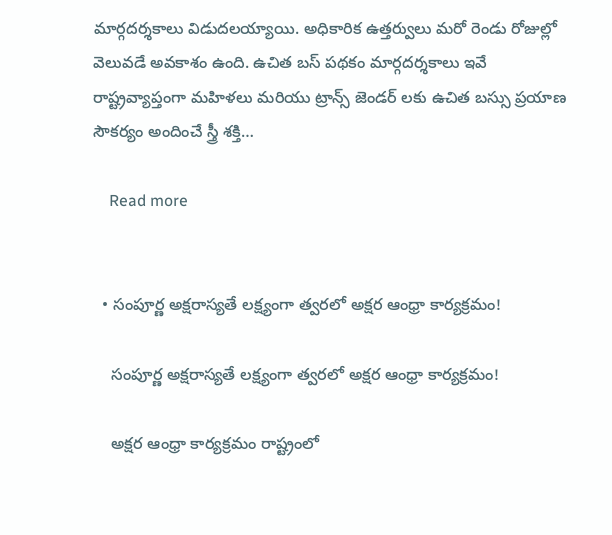మార్గదర్శకాలు విడుదలయ్యాయి. అధికారిక ఉత్తర్వులు మరో రెండు రోజుల్లో వెలువడే అవకాశం ఉంది. ఉచిత బస్ పథకం మార్గదర్శకాలు ఇవే రాష్ట్రవ్యాప్తంగా మహిళలు మరియు ట్రాన్స్ జెండర్ లకు ఉచిత బస్సు ప్రయాణ సౌకర్యం అందించే స్త్రీ శక్తి…

    Read more


  • సంపూర్ణ అక్షరాస్యతే లక్ష్యంగా త్వరలో అక్షర ఆంధ్రా కార్యక్రమం!

    సంపూర్ణ అక్షరాస్యతే లక్ష్యంగా త్వరలో అక్షర ఆంధ్రా కార్యక్రమం!

    అక్షర ఆంధ్రా కార్యక్రమం రాష్ట్రంలో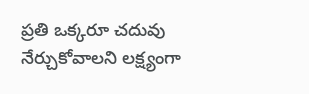ప్రతి ఒక్కరూ చదువు నేర్చుకోవాలని లక్ష్యంగా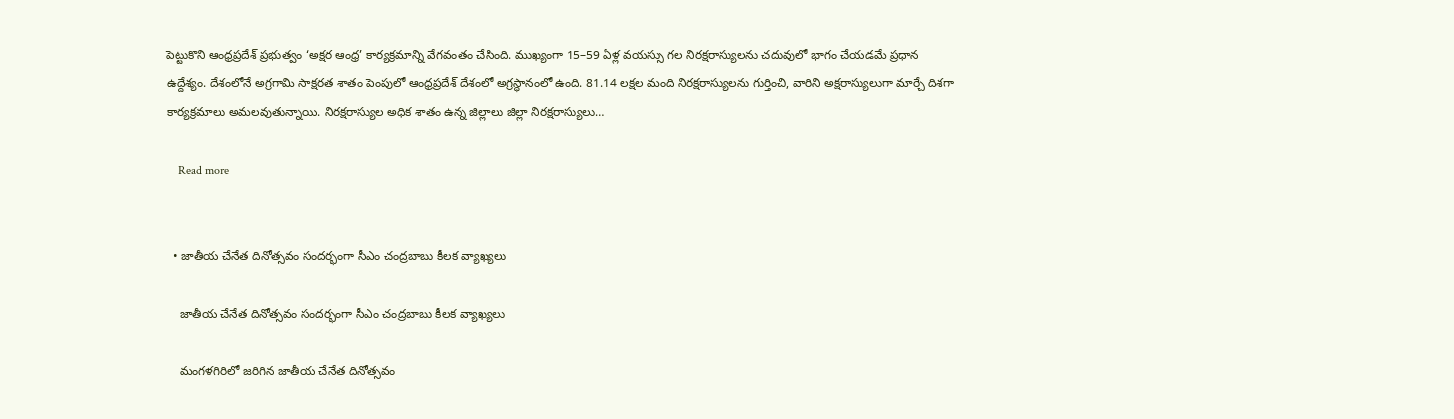పెట్టుకొని ఆంధ్రప్రదేశ్ ప్రభుత్వం ‘అక్షర ఆంధ్ర’ కార్యక్రమాన్ని వేగవంతం చేసింది. ముఖ్యంగా 15–59 ఏళ్ల వయస్సు గల నిరక్షరాస్యులను చదువులో భాగం చేయడమే ప్రధాన ఉద్దేశ్యం. దేశంలోనే అగ్రగామి సాక్షరత శాతం పెంపులో ఆంధ్రప్రదేశ్‌ దేశంలో అగ్రస్థానంలో ఉంది. 81.14 లక్షల మంది నిరక్షరాస్యులను గుర్తించి, వారిని అక్షరాస్యులుగా మార్చే దిశగా కార్యక్రమాలు అమలవుతున్నాయి. నిరక్షరాస్యుల అధిక శాతం ఉన్న జిల్లాలు జిల్లా నిరక్షరాస్యులు…

    Read more


  • జాతీయ చేనేత దినోత్సవం సందర్భంగా సీఎం చంద్రబాబు కీలక వ్యాఖ్యలు

    జాతీయ చేనేత దినోత్సవం సందర్భంగా సీఎం చంద్రబాబు కీలక వ్యాఖ్యలు

    మంగళగిరిలో జరిగిన జాతీయ చేనేత దినోత్సవం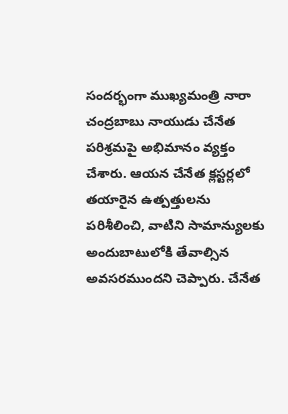సందర్భంగా ముఖ్యమంత్రి నారా చంద్రబాబు నాయుడు చేనేత పరిశ్రమపై అభిమానం వ్యక్తం చేశారు. ఆయన చేనేత క్లస్టర్లలో తయారైన ఉత్పత్తులను పరిశీలించి, వాటిని సామాన్యులకు అందుబాటులోకి తేవాల్సిన అవసరముందని చెప్పారు. చేనేత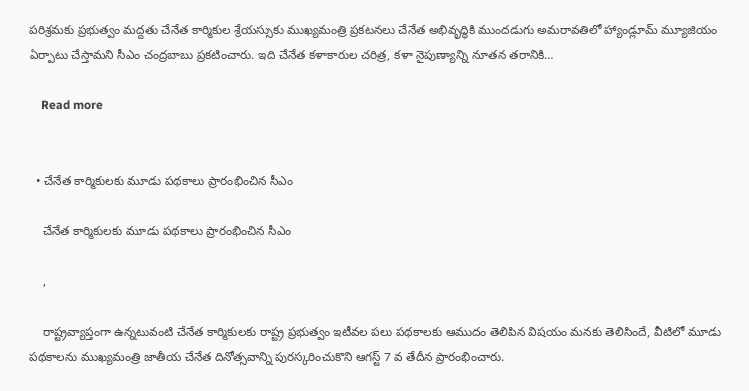పరిశ్రమకు ప్రభుత్వం మద్దతు చేనేత కార్మికుల శ్రేయస్సుకు ముఖ్యమంత్రి ప్రకటనలు చేనేత అభివృద్ధికి ముందడుగు అమరావతిలో హ్యాండ్లూమ్ మ్యూజియం ఏర్పాటు చేస్తామని సీఎం చంద్రబాబు ప్రకటించారు. ఇది చేనేత కళాకారుల చరిత్ర, కళా నైపుణ్యాన్ని నూతన తరానికి…

    Read more


  • చేనేత కార్మికులకు మూడు పథకాలు ప్రారంభించిన సీఎం

    చేనేత కార్మికులకు మూడు పథకాలు ప్రారంభించిన సీఎం

    ,

    రాష్ట్రవ్యాప్తంగా ఉన్నటువంటి చేనేత కార్మికులకు రాష్ట్ర ప్రభుత్వం ఇటీవల పలు పథకాలకు ఆముదం తెలిపిన విషయం మనకు తెలిసిందే, వీటిలో మూడు పథకాలను ముఖ్యమంత్రి జాతీయ చేనేత దినోత్సవాన్ని పురస్కరించుకొని ఆగస్ట్ 7 వ తేదీన ప్రారంభించారు.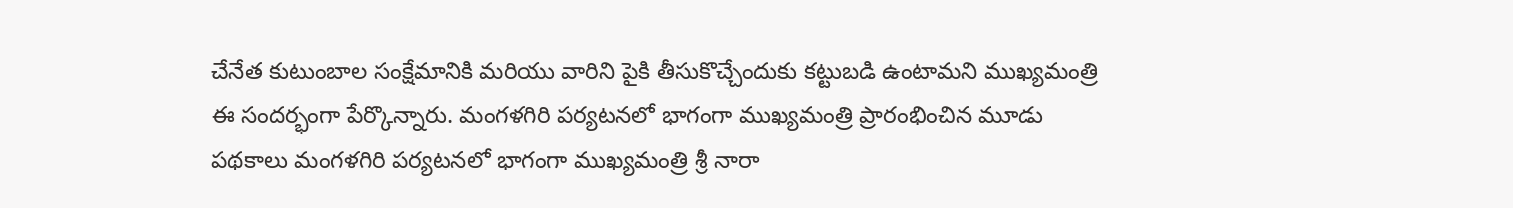చేనేత కుటుంబాల సంక్షేమానికి మరియు వారిని పైకి తీసుకొచ్చేందుకు కట్టుబడి ఉంటామని ముఖ్యమంత్రి ఈ సందర్భంగా పేర్కొన్నారు. మంగళగిరి పర్యటనలో భాగంగా ముఖ్యమంత్రి ప్రారంభించిన మూడు పథకాలు మంగళగిరి పర్యటనలో భాగంగా ముఖ్యమంత్రి శ్రీ నారా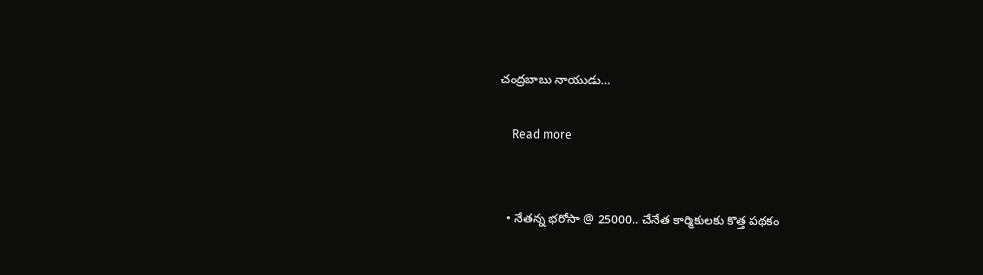చంద్రబాబు నాయుడు…

    Read more


  • నేతన్న భరోసా @ 25000.. చేనేత కార్మికులకు కొత్త పథకం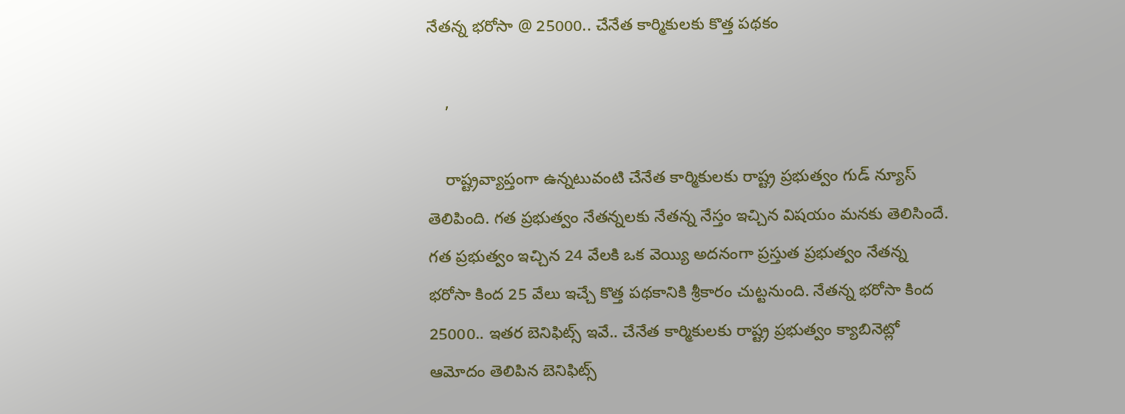నేతన్న భరోసా @ 25000.. చేనేత కార్మికులకు కొత్త పథకం

    ,

    రాష్ట్రవ్యాప్తంగా ఉన్నటువంటి చేనేత కార్మికులకు రాష్ట్ర ప్రభుత్వం గుడ్ న్యూస్ తెలిపింది. గత ప్రభుత్వం నేతన్నలకు నేతన్న నేస్తం ఇచ్చిన విషయం మనకు తెలిసిందే. గత ప్రభుత్వం ఇచ్చిన 24 వేలకి ఒక వెయ్యి అదనంగా ప్రస్తుత ప్రభుత్వం నేతన్న భరోసా కింద 25 వేలు ఇచ్చే కొత్త పథకానికి శ్రీకారం చుట్టనుంది. నేతన్న భరోసా కింద 25000.. ఇతర బెనిఫిట్స్ ఇవే.. చేనేత కార్మికులకు రాష్ట్ర ప్రభుత్వం క్యాబినెట్లో ఆమోదం తెలిపిన బెనిఫిట్స్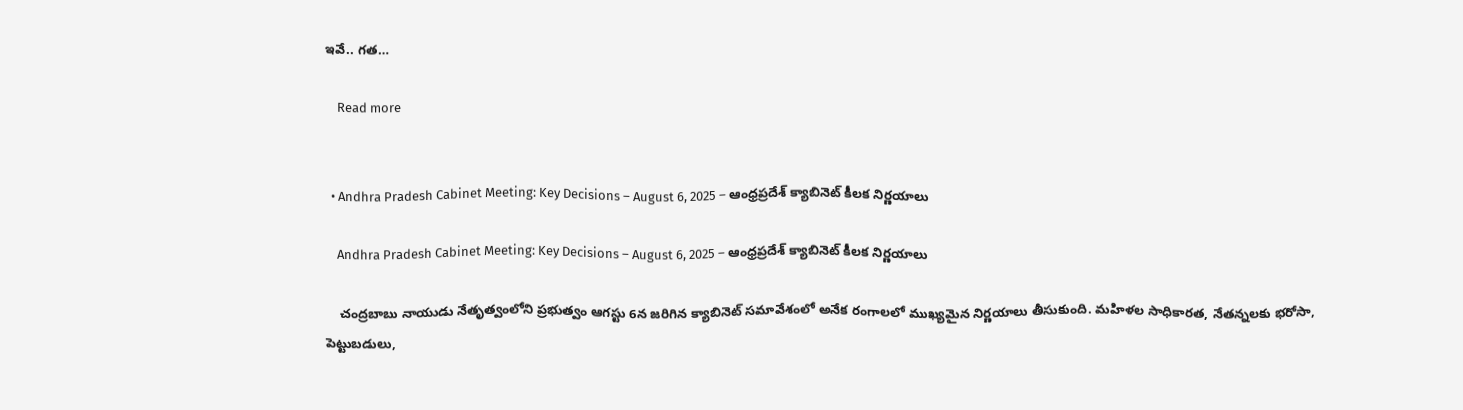ఇవే.. గత…

    Read more


  • Andhra Pradesh Cabinet Meeting: Key Decisions – August 6, 2025 – ఆంధ్రప్రదేశ్ క్యాబినెట్ కీలక నిర్ణయాలు

    Andhra Pradesh Cabinet Meeting: Key Decisions – August 6, 2025 – ఆంధ్రప్రదేశ్ క్యాబినెట్ కీలక నిర్ణయాలు

    చంద్రబాబు నాయుడు నేతృత్వంలోని ప్రభుత్వం ఆగస్టు 6న జరిగిన క్యాబినెట్ సమావేశంలో అనేక రంగాలలో ముఖ్యమైన నిర్ణయాలు తీసుకుంది. మహిళల సాధికారత, నేతన్నలకు భరోసా, పెట్టుబడులు,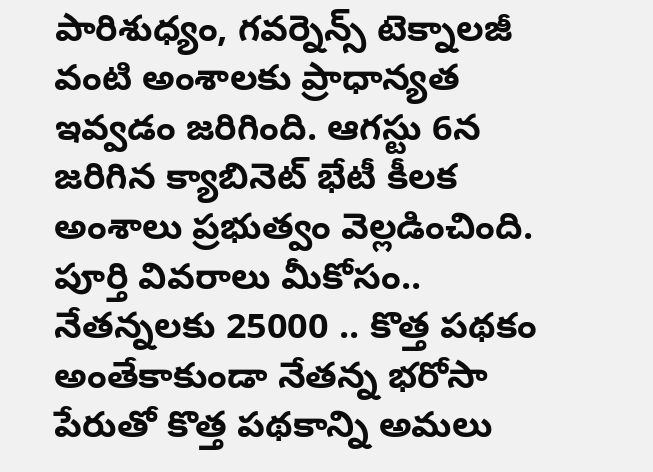పారిశుధ్యం, గవర్నెన్స్ టెక్నాలజీ వంటి అంశాలకు ప్రాధాన్యత ఇవ్వడం జరిగింది. ఆగస్టు 6న జరిగిన క్యాబినెట్ భేటీ కీలక అంశాలు ప్రభుత్వం వెల్లడించింది. పూర్తి వివరాలు మీకోసం.. నేతన్నలకు 25000 .. కొత్త పథకం అంతేకాకుండా నేతన్న భరోసా పేరుతో కొత్త పథకాన్ని అమలు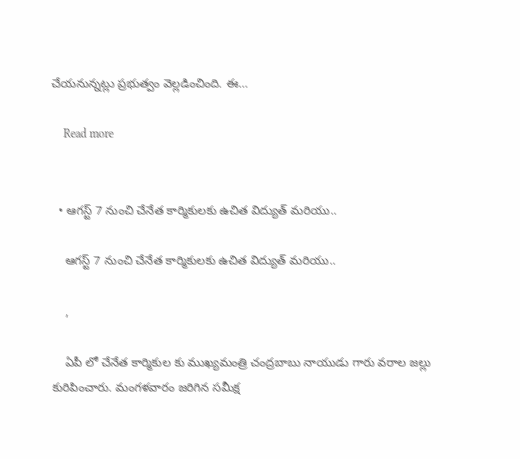చేయనున్నట్లు ప్రభుత్వం వెల్లడించింది. ఈ…

    Read more


  • ఆగస్ట్ 7 నుంచి చేనేత కార్మికులకు ఉచిత విద్యుత్ మరియు..

    ఆగస్ట్ 7 నుంచి చేనేత కార్మికులకు ఉచిత విద్యుత్ మరియు..

    ,

    ఏపీ లో చేనేత కార్మికుల కు ముఖ్యమంత్రి చంద్రబాబు నాయుడు గారు వరాల జల్లు కురిపించారు. మంగళవారం జరిగిన సమీక్ష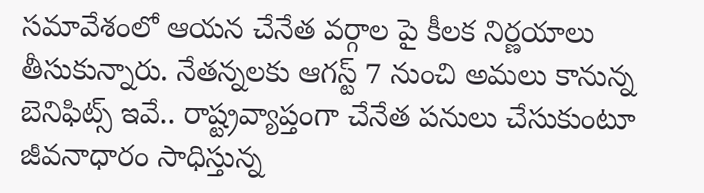సమావేశంలో ఆయన చేనేత వర్గాల పై కీలక నిర్ణయాలు తీసుకున్నారు. నేతన్నలకు ఆగస్ట్ 7 నుంచి అమలు కానున్న బెనిఫిట్స్ ఇవే.. రాష్ట్రవ్యాప్తంగా చేనేత పనులు చేసుకుంటూ జీవనాధారం సాధిస్తున్న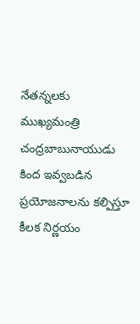నేతన్నలకు ముఖ్యమంత్రి చంద్రబాబునాయుడు కింద ఇవ్వబడిన ప్రయోజనాలను కల్పిస్తూ కీలక నిర్ణయం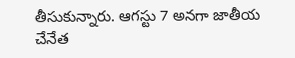తీసుకున్నారు. ఆగస్టు 7 అనగా జాతీయ చేనేత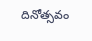దినోత్సవం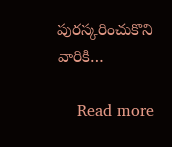పురస్కరించుకొని వారికి…

    Read more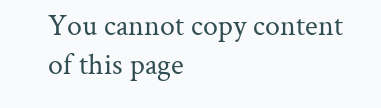You cannot copy content of this page